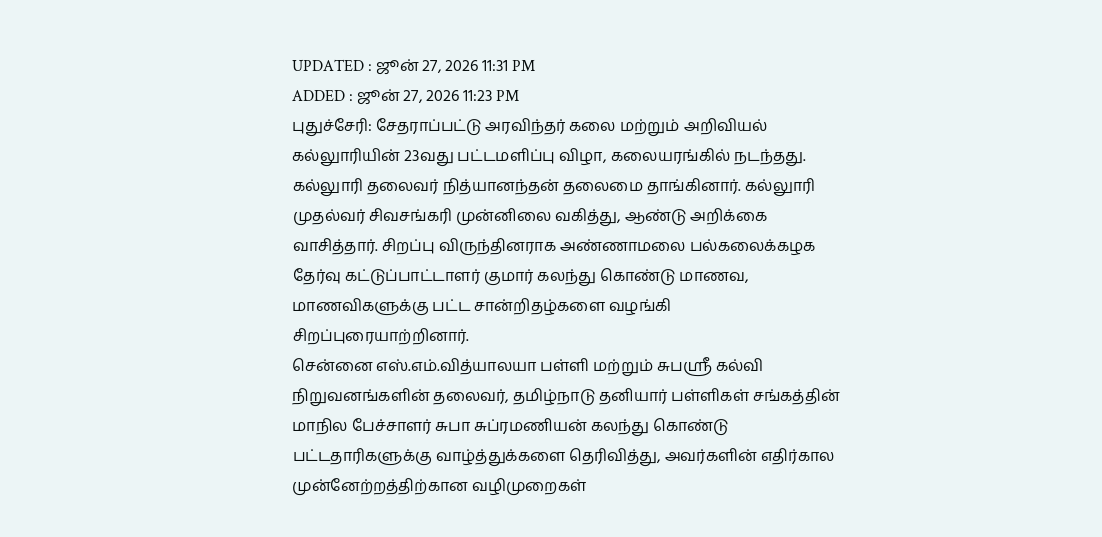UPDATED : ஜூன் 27, 2026 11:31 PM
ADDED : ஜூன் 27, 2026 11:23 PM
புதுச்சேரி: சேதராப்பட்டு அரவிந்தர் கலை மற்றும் அறிவியல் கல்லுாரியின் 23வது பட்டமளிப்பு விழா, கலையரங்கில் நடந்தது.
கல்லுாரி தலைவர் நித்யானந்தன் தலைமை தாங்கினார். கல்லுாரி முதல்வர் சிவசங்கரி முன்னிலை வகித்து, ஆண்டு அறிக்கை வாசித்தார். சிறப்பு விருந்தினராக அண்ணாமலை பல்கலைக்கழக தேர்வு கட்டுப்பாட்டாளர் குமார் கலந்து கொண்டு மாணவ, மாணவிகளுக்கு பட்ட சான்றிதழ்களை வழங்கி சிறப்புரையாற்றினார்.
சென்னை எஸ்.எம்.வித்யாலயா பள்ளி மற்றும் சுபஸ்ரீ கல்வி நிறுவனங்களின் தலைவர், தமிழ்நாடு தனியார் பள்ளிகள் சங்கத்தின் மாநில பேச்சாளர் சுபா சுப்ரமணியன் கலந்து கொண்டு பட்டதாரிகளுக்கு வாழ்த்துக்களை தெரிவித்து, அவர்களின் எதிர்கால முன்னேற்றத்திற்கான வழிமுறைகள்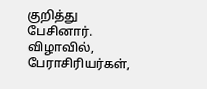குறித்து பேசினார்.
விழாவில், பேராசிரியர்கள்,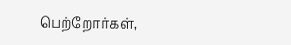பெற்றோர்கள்,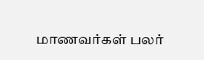மாணவர்கள் பலர்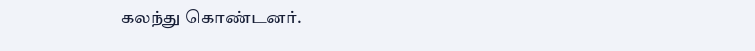கலந்து கொண்டனர்.